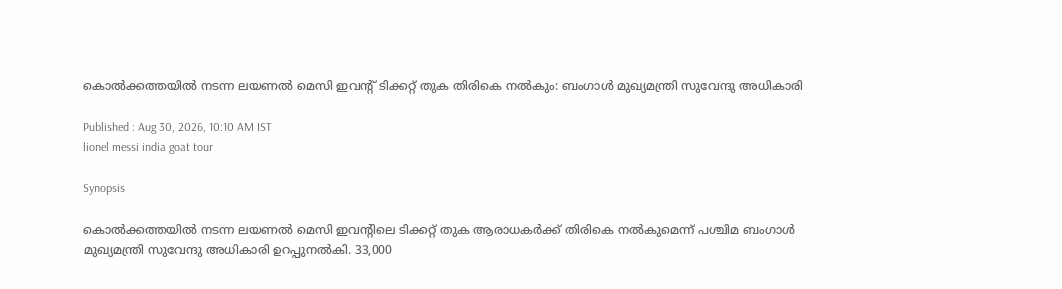കൊല്‍ക്കത്തയില്‍ നടന്ന ലയണല്‍ മെസി ഇവന്റ് ടിക്കറ്റ് തുക തിരികെ നല്‍കും: ബംഗാള്‍ മുഖ്യമന്ത്രി സുവേന്ദു അധികാരി

Published : Aug 30, 2026, 10:10 AM IST
lionel messi india goat tour

Synopsis

കൊല്‍ക്കത്തയില്‍ നടന്ന ലയണല്‍ മെസി ഇവന്റിലെ ടിക്കറ്റ് തുക ആരാധകര്‍ക്ക് തിരികെ നല്‍കുമെന്ന് പശ്ചിമ ബംഗാള്‍ മുഖ്യമന്ത്രി സുവേന്ദു അധികാരി ഉറപ്പുനല്‍കി. 33,000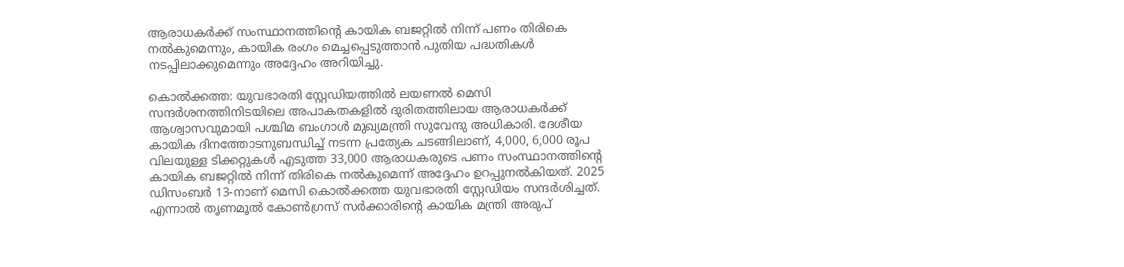ആരാധകര്‍ക്ക് സംസ്ഥാനത്തിന്റെ കായിക ബജറ്റില്‍ നിന്ന് പണം തിരികെ നല്‍കുമെന്നും, കായിക രംഗം മെച്ചപ്പെടുത്താന്‍ പുതിയ പദ്ധതികള്‍ നടപ്പിലാക്കുമെന്നും അദ്ദേഹം അറിയിച്ചു.

കൊല്‍ക്കത്ത: യുവഭാരതി സ്റ്റേഡിയത്തില്‍ ലയണല്‍ മെസി സന്ദര്‍ശനത്തിനിടയിലെ അപാകതകളില്‍ ദുരിതത്തിലായ ആരാധകര്‍ക്ക് ആശ്വാസവുമായി പശ്ചിമ ബംഗാള്‍ മുഖ്യമന്ത്രി സുവേന്ദു അധികാരി. ദേശീയ കായിക ദിനത്തോടനുബന്ധിച്ച് നടന്ന പ്രത്യേക ചടങ്ങിലാണ്, 4,000, 6,000 രൂപ വിലയുള്ള ടിക്കറ്റുകള്‍ എടുത്ത 33,000 ആരാധകരുടെ പണം സംസ്ഥാനത്തിന്റെ കായിക ബജറ്റില്‍ നിന്ന് തിരികെ നല്‍കുമെന്ന് അദ്ദേഹം ഉറപ്പുനല്‍കിയത്. 2025 ഡിസംബര്‍ 13-നാണ് മെസി കൊല്‍ക്കത്ത യുവഭാരതി സ്റ്റേഡിയം സന്ദര്‍ശിച്ചത്. എന്നാല്‍ തൃണമൂല്‍ കോണ്‍ഗ്രസ് സര്‍ക്കാരിന്റെ കായിക മന്ത്രി അരുപ്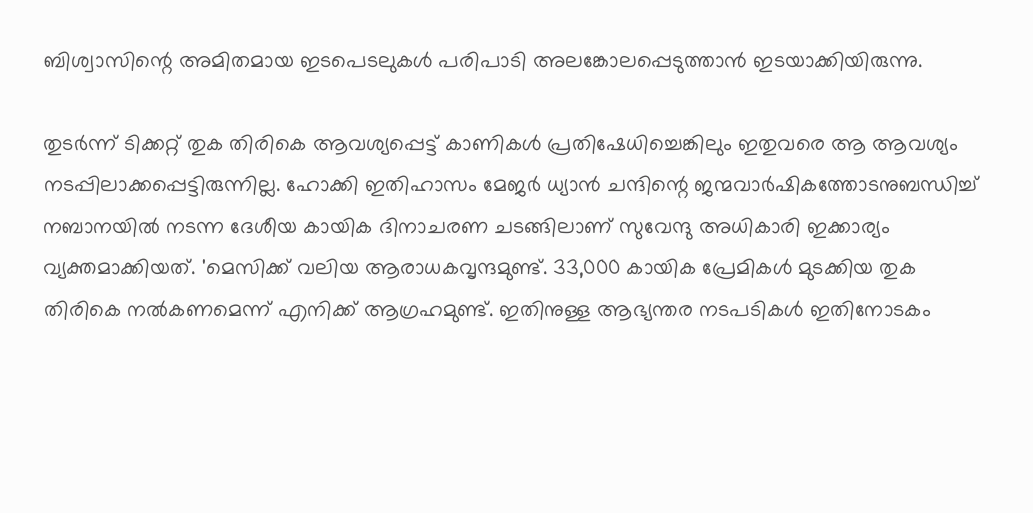ബിശ്വാസിന്റെ അമിതമായ ഇടപെടലുകള്‍ പരിപാടി അലങ്കോലപ്പെടുത്താന്‍ ഇടയാക്കിയിരുന്നു.

തുടര്‍ന്ന് ടിക്കറ്റ് തുക തിരികെ ആവശ്യപ്പെട്ട് കാണികള്‍ പ്രതിഷേധിച്ചെങ്കിലും ഇതുവരെ ആ ആവശ്യം നടപ്പിലാക്കപ്പെട്ടിരുന്നില്ല. ഹോക്കി ഇതിഹാസം മേജര്‍ ധ്യാന്‍ ചന്ദിന്റെ ജന്മവാര്‍ഷികത്തോടനുബന്ധിച്ച് നബാനയില്‍ നടന്ന ദേശീയ കായിക ദിനാചരണ ചടങ്ങിലാണ് സുവേന്ദു അധികാരി ഇക്കാര്യം വ്യക്തമാക്കിയത്. 'മെസിക്ക് വലിയ ആരാധകവൃന്ദമുണ്ട്. 33,000 കായിക പ്രേമികള്‍ മുടക്കിയ തുക തിരികെ നല്‍കണമെന്ന് എനിക്ക് ആഗ്രഹമുണ്ട്. ഇതിനുള്ള ആഭ്യന്തര നടപടികള്‍ ഇതിനോടകം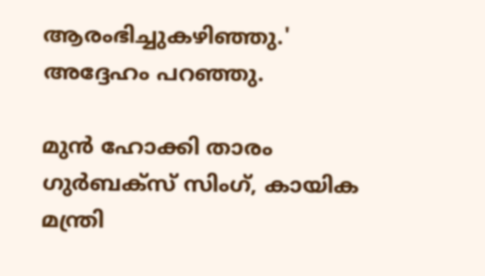ആരംഭിച്ചുകഴിഞ്ഞു.' അദ്ദേഹം പറഞ്ഞു.

മുന്‍ ഹോക്കി താരം ഗുര്‍ബക്‌സ് സിംഗ്, കായിക മന്ത്രി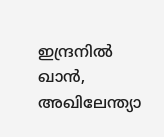ഇന്ദ്രനില്‍ ഖാന്‍, അഖിലേന്ത്യാ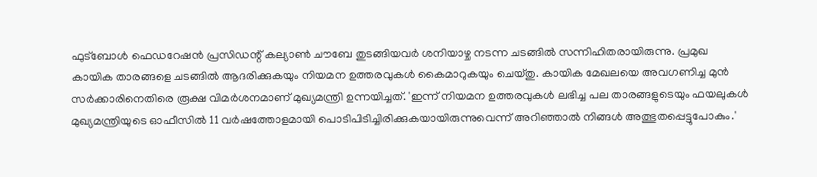ഫുട്‌ബോള്‍ ഫെഡറേഷന്‍ പ്രസിഡന്റ് കല്യാണ്‍ ചൗബേ തുടങ്ങിയവര്‍ ശനിയാഴ്ച നടന്ന ചടങ്ങില്‍ സന്നിഹിതരായിരുന്നു. പ്രമുഖ കായിക താരങ്ങളെ ചടങ്ങില്‍ ആദരിക്കുകയും നിയമന ഉത്തരവുകള്‍ കൈമാറുകയും ചെയ്തു. കായിക മേഖലയെ അവഗണിച്ച മുന്‍ സര്‍ക്കാരിനെതിരെ രൂക്ഷ വിമര്‍ശനമാണ് മുഖ്യമന്ത്രി ഉന്നയിച്ചത്. 'ഇന്ന് നിയമന ഉത്തരവുകള്‍ ലഭിച്ച പല താരങ്ങളുടെയും ഫയലുകള്‍ മുഖ്യമന്ത്രിയുടെ ഓഫീസില്‍ 11 വര്‍ഷത്തോളമായി പൊടിപിടിച്ചിരിക്കുകയായിരുന്നുവെന്ന് അറിഞ്ഞാല്‍ നിങ്ങള്‍ അത്ഭുതപ്പെട്ടുപോകും.'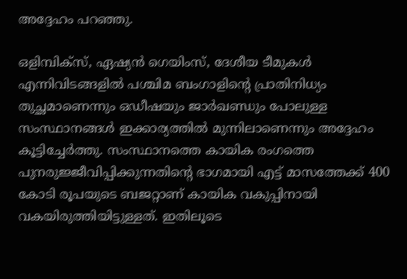അദ്ദേഹം പറഞ്ഞു.

ഒളിമ്പിക്‌സ്, ഏഷ്യന്‍ ഗെയിംസ്, ദേശീയ ടീമുകള്‍ എന്നിവിടങ്ങളില്‍ പശ്ചിമ ബംഗാളിന്റെ പ്രാതിനിധ്യം തുച്ഛമാണെന്നും ഒഡീഷയും ജാര്‍ഖണ്ഡും പോലുള്ള സംസ്ഥാനങ്ങള്‍ ഇക്കാര്യത്തില്‍ മുന്നിലാണെന്നും അദ്ദേഹം കൂട്ടിച്ചേര്‍ത്തു. സംസ്ഥാനത്തെ കായിക രംഗത്തെ പുനരുജ്ജീവിപ്പിക്കുന്നതിന്റെ ഭാഗമായി എട്ട് മാസത്തേക്ക് 400 കോടി രൂപയുടെ ബജറ്റാണ് കായിക വകുപ്പിനായി വകയിരുത്തിയിട്ടുള്ളത്. ഇതിലൂടെ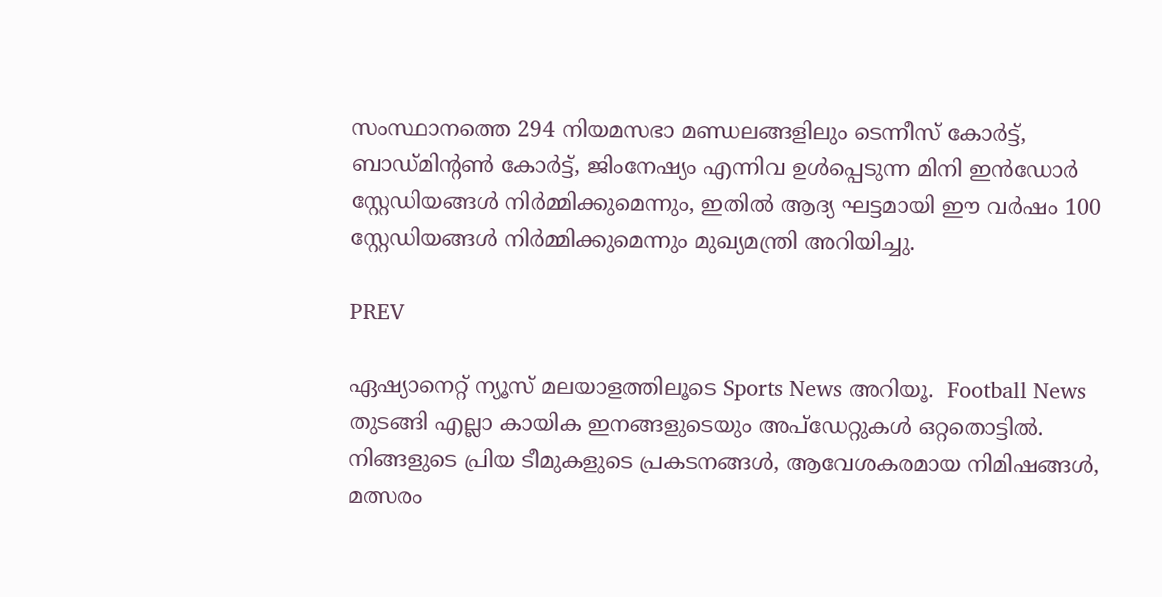സംസ്ഥാനത്തെ 294 നിയമസഭാ മണ്ഡലങ്ങളിലും ടെന്നീസ് കോര്‍ട്ട്, ബാഡ്മിന്റണ്‍ കോര്‍ട്ട്, ജിംനേഷ്യം എന്നിവ ഉള്‍പ്പെടുന്ന മിനി ഇന്‍ഡോര്‍ സ്റ്റേഡിയങ്ങള്‍ നിര്‍മ്മിക്കുമെന്നും, ഇതില്‍ ആദ്യ ഘട്ടമായി ഈ വര്‍ഷം 100 സ്റ്റേഡിയങ്ങള്‍ നിര്‍മ്മിക്കുമെന്നും മുഖ്യമന്ത്രി അറിയിച്ചു.

PREV

ഏഷ്യാനെറ്റ് ന്യൂസ് മലയാളത്തിലൂടെ Sports News അറിയൂ.  Football News തുടങ്ങി എല്ലാ കായിക ഇനങ്ങളുടെയും അപ്‌ഡേറ്റുകൾ ഒറ്റതൊട്ടിൽ. നിങ്ങളുടെ പ്രിയ ടീമുകളുടെ പ്രകടനങ്ങൾ, ആവേശകരമായ നിമിഷങ്ങൾ, മത്സരം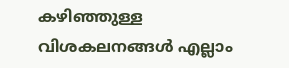കഴിഞ്ഞുള്ള വിശകലനങ്ങൾ എല്ലാം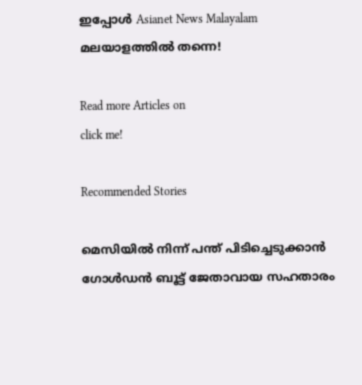ഇപ്പോൾ Asianet News Malayalam മലയാളത്തിൽ തന്നെ!

Read more Articles on
click me!

Recommended Stories

മെസിയില്‍ നിന്ന്‌ പന്ത്‌ പിടിച്ചെടുക്കാന്‍ ഗോള്‍ഡന്‍ ബൂട്ട്‌ ജേതാവായ സഹതാരം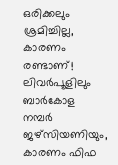ഒരിക്കലും ശ്രമിച്ചില്ല, കാരണം രണ്ടാണ്‌!
ലിവര്‍പൂളിലും ബാര്‍കോള നമ്പര്‍ ജഴ്‌സിയണിയും, കാരണം ഫിഫ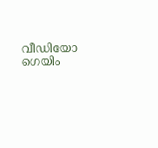വീഡിയോ ഗെയിം